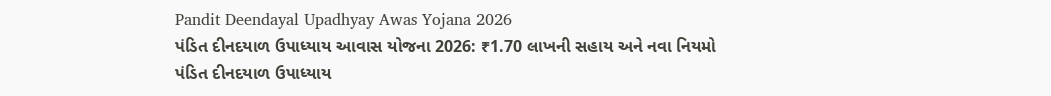Pandit Deendayal Upadhyay Awas Yojana 2026
પંડિત દીનદયાળ ઉપાધ્યાય આવાસ યોજના 2026: ₹1.70 લાખની સહાય અને નવા નિયમો
પંડિત દીનદયાળ ઉપાધ્યાય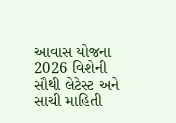આવાસ યોજના 2026 વિશેની સૌથી લેટેસ્ટ અને સાચી માહિતી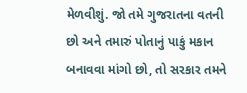મેળવીશું. જો તમે ગુજરાતના વતની છો અને તમારું પોતાનું પાકું મકાન બનાવવા માંગો છો, તો સરકાર તમને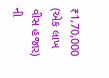₹1,70,000 (એક લાખ વીસ હજાર) ની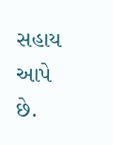સહાય આપે છે.